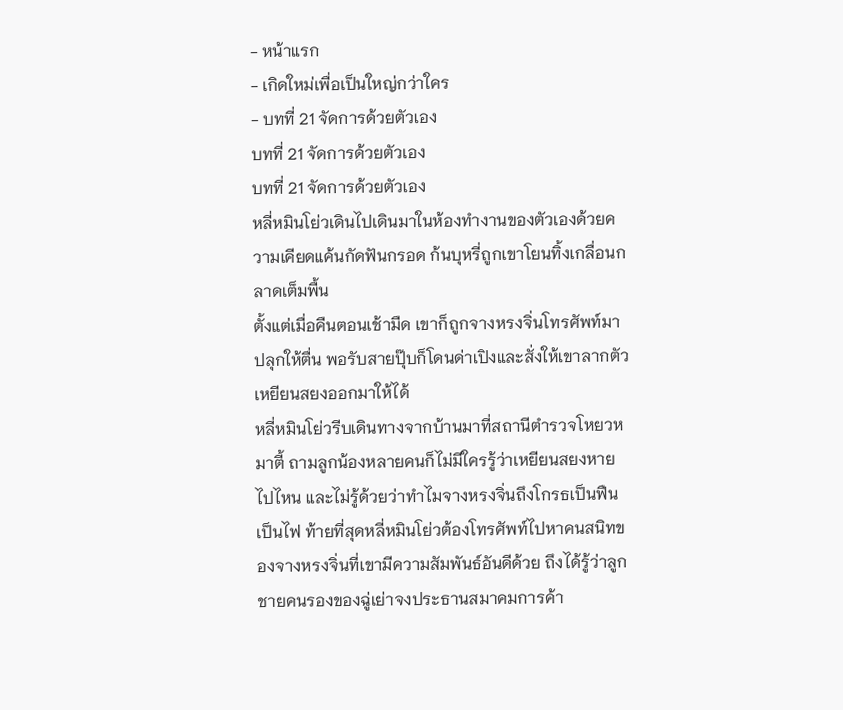- หน้าแรก
- เกิดใหม่เพื่อเป็นใหญ่กว่าใคร
- บทที่ 21 จัดการด้วยตัวเอง
บทที่ 21 จัดการด้วยตัวเอง
บทที่ 21 จัดการด้วยตัวเอง
หลี่หมินโย่วเดินไปเดินมาในห้องทำงานของตัวเองด้วยความเคียดแค้นกัดฟันกรอด ก้นบุหรี่ถูกเขาโยนทิ้งเกลื่อนกลาดเต็มพื้น
ตั้งแต่เมื่อคืนตอนเช้ามืด เขาก็ถูกจางหรงจิ่นโทรศัพท์มาปลุกให้ตื่น พอรับสายปุ๊บก็โดนด่าเปิงและสั่งให้เขาลากตัวเหยียนสยงออกมาให้ได้
หลี่หมินโย่วรีบเดินทางจากบ้านมาที่สถานีตำรวจโหยวหมาตี้ ถามลูกน้องหลายคนก็ไม่มีใครรู้ว่าเหยียนสยงหายไปไหน และไม่รู้ด้วยว่าทำไมจางหรงจิ่นถึงโกรธเป็นฟืนเป็นไฟ ท้ายที่สุดหลี่หมินโย่วต้องโทรศัพท์ไปหาคนสนิทของจางหรงจิ่นที่เขามีความสัมพันธ์อันดีด้วย ถึงได้รู้ว่าลูกชายคนรองของฉู่เย่าจงประธานสมาคมการค้า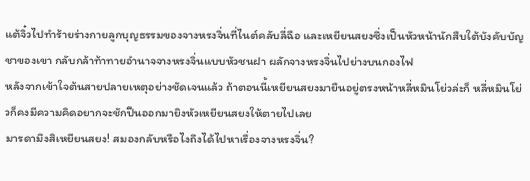แต้จิ๋วไปทำร้ายร่างกายลูกบุญธรรมของจางหรงจิ่นที่ไนต์คลับลี่ฉือ และเหยียนสยงซึ่งเป็นหัวหน้านักสืบใต้บังคับบัญชาของเขา กลับกล้าท้าทายอำนาจจางหรงจิ่นแบบหัวชนฝา ผลักจางหรงจิ่นไปย่างบนกองไฟ
หลังจากเข้าใจต้นสายปลายเหตุอย่างชัดเจนแล้ว ถ้าตอนนี้เหยียนสยงมายืนอยู่ตรงหน้าหลี่หมินโย่วล่ะก็ หลี่หมินโย่วก็คงมีความคิดอยากจะชักปืนออกมายิงหัวเหยียนสยงให้ตายไปเลย
มารดามึงสิเหยียนสยง! สมองกลับหรือไงถึงได้ไปหาเรื่องจางหรงจิ่น?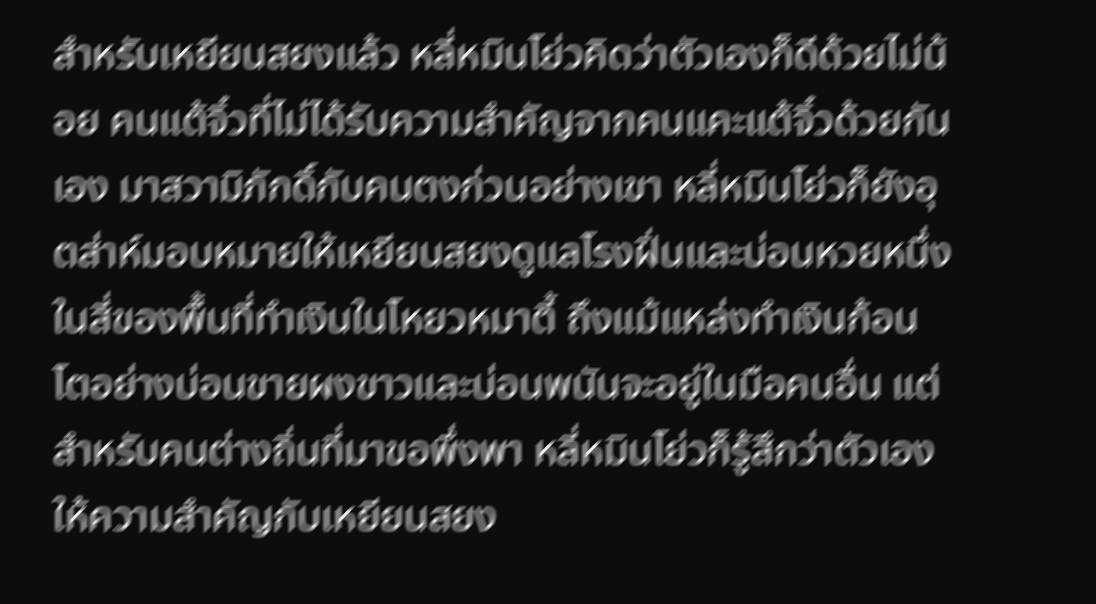สำหรับเหยียนสยงแล้ว หลี่หมินโย่วคิดว่าตัวเองก็ดีด้วยไม่น้อย คนแต้จิ๋วที่ไม่ได้รับความสำคัญจากคนแคะแต้จิ๋วด้วยกันเอง มาสวามิภักดิ์กับคนตงก่วนอย่างเขา หลี่หมินโย่วก็ยังอุตส่าห์มอบหมายให้เหยียนสยงดูแลโรงฝิ่นและบ่อนหวยหนึ่งในสี่ของพื้นที่ทำเงินในโหยวหมาตี้ ถึงแม้แหล่งทำเงินก้อนโตอย่างบ่อนขายผงขาวและบ่อนพนันจะอยู่ในมือคนอื่น แต่สำหรับคนต่างถิ่นที่มาขอพึ่งพา หลี่หมินโย่วก็รู้สึกว่าตัวเองให้ความสำคัญกับเหยียนสยง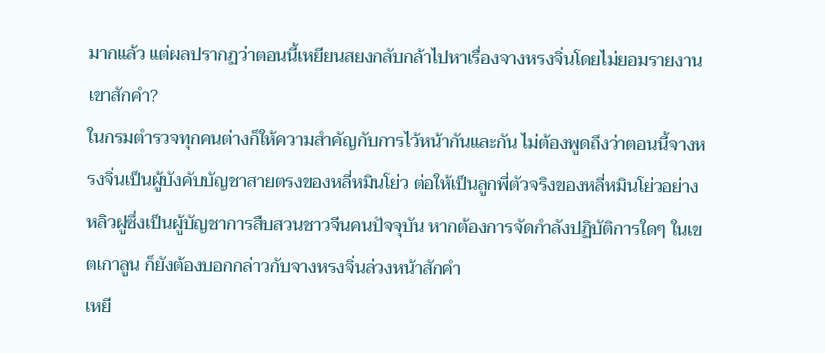มากแล้ว แต่ผลปรากฏว่าตอนนี้เหยียนสยงกลับกล้าไปหาเรื่องจางหรงจิ่นโดยไม่ยอมรายงานเขาสักคำ?
ในกรมตำรวจทุกคนต่างก็ให้ความสำคัญกับการไว้หน้ากันและกัน ไม่ต้องพูดถึงว่าตอนนี้จางหรงจิ่นเป็นผู้บังคับบัญชาสายตรงของหลี่หมินโย่ว ต่อให้เป็นลูกพี่ตัวจริงของหลี่หมินโย่วอย่างหลิวฝูซึ่งเป็นผู้บัญชาการสืบสวนชาวจีนคนปัจจุบัน หากต้องการจัดกำลังปฏิบัติการใดๆ ในเขตเกาลูน ก็ยังต้องบอกกล่าวกับจางหรงจิ่นล่วงหน้าสักคำ
เหยี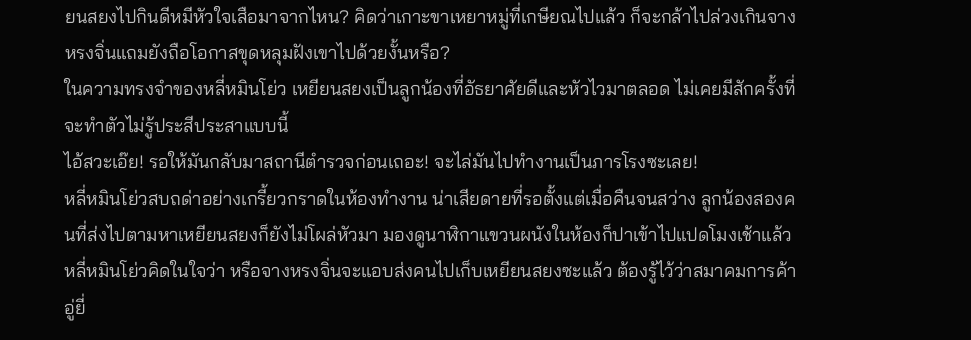ยนสยงไปกินดีหมีหัวใจเสือมาจากไหน? คิดว่าเกาะขาเหยาหมู่ที่เกษียณไปแล้ว ก็จะกล้าไปล่วงเกินจางหรงจิ่นแถมยังถือโอกาสขุดหลุมฝังเขาไปด้วยงั้นหรือ?
ในความทรงจำของหลี่หมินโย่ว เหยียนสยงเป็นลูกน้องที่อัธยาศัยดีและหัวไวมาตลอด ไม่เคยมีสักครั้งที่จะทำตัวไม่รู้ประสีประสาแบบนี้
ไอ้สวะเอ๊ย! รอให้มันกลับมาสถานีตำรวจก่อนเถอะ! จะไล่มันไปทำงานเป็นภารโรงซะเลย!
หลี่หมินโย่วสบถด่าอย่างเกรี้ยวกราดในห้องทำงาน น่าเสียดายที่รอตั้งแต่เมื่อคืนจนสว่าง ลูกน้องสองคนที่ส่งไปตามหาเหยียนสยงก็ยังไม่โผล่หัวมา มองดูนาฬิกาแขวนผนังในห้องก็ปาเข้าไปแปดโมงเช้าแล้ว หลี่หมินโย่วคิดในใจว่า หรือจางหรงจิ่นจะแอบส่งคนไปเก็บเหยียนสยงซะแล้ว ต้องรู้ไว้ว่าสมาคมการค้าอู่ยี่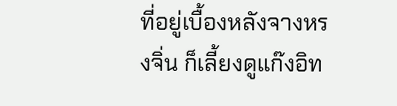ที่อยู่เบื้องหลังจางหรงจิ่น ก็เลี้ยงดูแก๊งอิท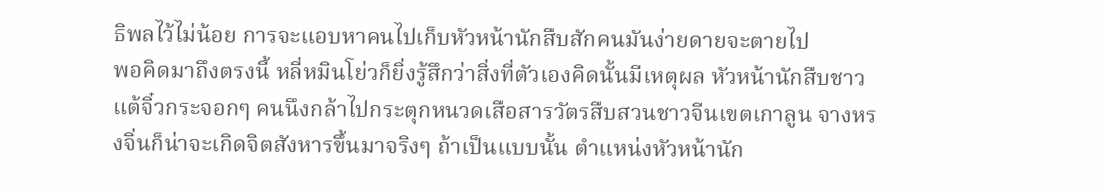ธิพลไว้ไม่น้อย การจะแอบหาคนไปเก็บหัวหน้านักสืบสักคนมันง่ายดายจะตายไป
พอคิดมาถึงตรงนี้ หลี่หมินโย่วก็ยิ่งรู้สึกว่าสิ่งที่ตัวเองคิดนั้นมีเหตุผล หัวหน้านักสืบชาวแต้จิ๋วกระจอกๆ คนนึงกล้าไปกระตุกหนวดเสือสารวัตรสืบสวนชาวจีนเขตเกาลูน จางหรงจิ่นก็น่าจะเกิดจิตสังหารขึ้นมาจริงๆ ถ้าเป็นแบบนั้น ตำแหน่งหัวหน้านัก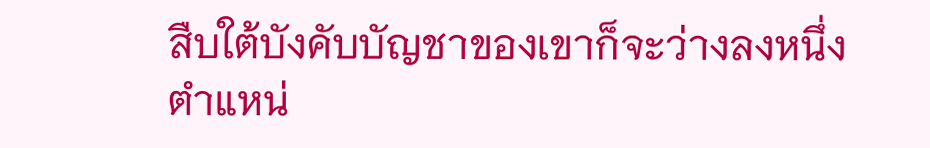สืบใต้บังคับบัญชาของเขาก็จะว่างลงหนึ่งตำแหน่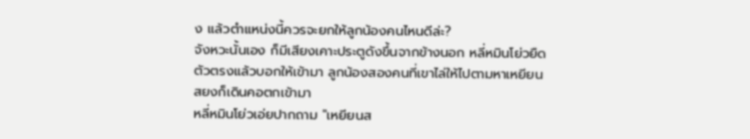ง แล้วตำแหน่งนี้ควรจะยกให้ลูกน้องคนไหนดีล่ะ?
จังหวะนั้นเอง ก็มีเสียงเคาะประตูดังขึ้นจากข้างนอก หลี่หมินโย่วยืดตัวตรงแล้วบอกให้เข้ามา ลูกน้องสองคนที่เขาไล่ให้ไปตามหาเหยียนสยงก็เดินคอตกเข้ามา
หลี่หมินโย่วเอ่ยปากถาม "เหยียนส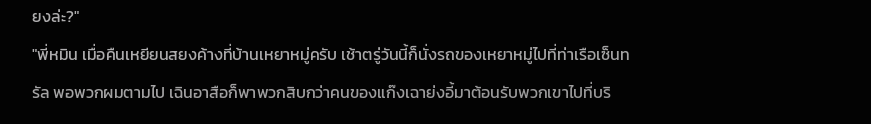ยงล่ะ?"
"พี่หมิน เมื่อคืนเหยียนสยงค้างที่บ้านเหยาหมู่ครับ เช้าตรู่วันนี้ก็นั่งรถของเหยาหมู่ไปที่ท่าเรือเซ็นทรัล พอพวกผมตามไป เฉินอาสือก็พาพวกสิบกว่าคนของแก๊งเฉาย่งอี้มาต้อนรับพวกเขาไปที่บริ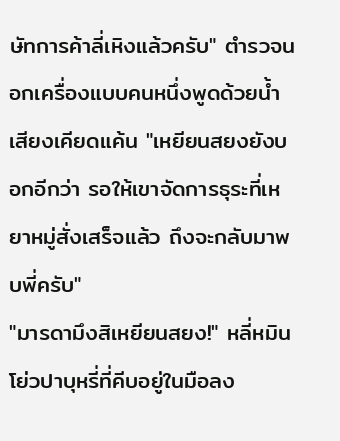ษัทการค้าลี่เหิงแล้วครับ" ตำรวจนอกเครื่องแบบคนหนึ่งพูดด้วยน้ำเสียงเคียดแค้น "เหยียนสยงยังบอกอีกว่า รอให้เขาจัดการธุระที่เหยาหมู่สั่งเสร็จแล้ว ถึงจะกลับมาพบพี่ครับ"
"มารดามึงสิเหยียนสยง!" หลี่หมินโย่วปาบุหรี่ที่คีบอยู่ในมือลง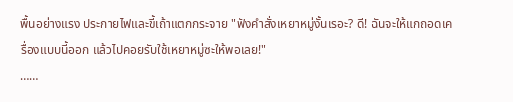พื้นอย่างแรง ประกายไฟและขี้เถ้าแตกกระจาย "ฟังคำสั่งเหยาหมู่งั้นเรอะ? ดี! ฉันจะให้แกถอดเครื่องแบบนี้ออก แล้วไปคอยรับใช้เหยาหมู่ซะให้พอเลย!"
……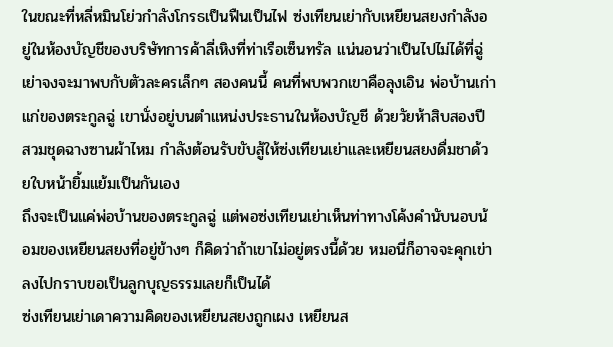ในขณะที่หลี่หมินโย่วกำลังโกรธเป็นฟืนเป็นไฟ ซ่งเทียนเย่ากับเหยียนสยงกำลังอยู่ในห้องบัญชีของบริษัทการค้าลี่เหิงที่ท่าเรือเซ็นทรัล แน่นอนว่าเป็นไปไม่ได้ที่ฉู่เย่าจงจะมาพบกับตัวละครเล็กๆ สองคนนี้ คนที่พบพวกเขาคือลุงเอิน พ่อบ้านเก่าแก่ของตระกูลฉู่ เขานั่งอยู่บนตำแหน่งประธานในห้องบัญชี ด้วยวัยห้าสิบสองปี สวมชุดฉางซานผ้าไหม กำลังต้อนรับขับสู้ให้ซ่งเทียนเย่าและเหยียนสยงดื่มชาด้วยใบหน้ายิ้มแย้มเป็นกันเอง
ถึงจะเป็นแค่พ่อบ้านของตระกูลฉู่ แต่พอซ่งเทียนเย่าเห็นท่าทางโค้งคำนับนอบน้อมของเหยียนสยงที่อยู่ข้างๆ ก็คิดว่าถ้าเขาไม่อยู่ตรงนี้ด้วย หมอนี่ก็อาจจะคุกเข่าลงไปกราบขอเป็นลูกบุญธรรมเลยก็เป็นได้
ซ่งเทียนเย่าเดาความคิดของเหยียนสยงถูกเผง เหยียนส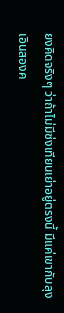ยงคิดจริงๆ ว่าถ้าไม่มีซ่งเทียนเย่าอยู่ตรงนี้ มีแค่เขากับลุงเอินสองค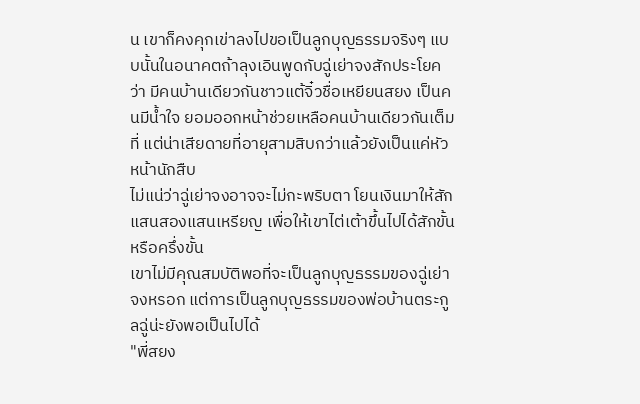น เขาก็คงคุกเข่าลงไปขอเป็นลูกบุญธรรมจริงๆ แบบนั้นในอนาคตถ้าลุงเอินพูดกับฉู่เย่าจงสักประโยคว่า มีคนบ้านเดียวกันชาวแต้จิ๋วชื่อเหยียนสยง เป็นคนมีน้ำใจ ยอมออกหน้าช่วยเหลือคนบ้านเดียวกันเต็มที่ แต่น่าเสียดายที่อายุสามสิบกว่าแล้วยังเป็นแค่หัวหน้านักสืบ
ไม่แน่ว่าฉู่เย่าจงอาจจะไม่กะพริบตา โยนเงินมาให้สักแสนสองแสนเหรียญ เพื่อให้เขาไต่เต้าขึ้นไปได้สักขั้นหรือครึ่งขั้น
เขาไม่มีคุณสมบัติพอที่จะเป็นลูกบุญธรรมของฉู่เย่าจงหรอก แต่การเป็นลูกบุญธรรมของพ่อบ้านตระกูลฉู่น่ะยังพอเป็นไปได้
"พี่สยง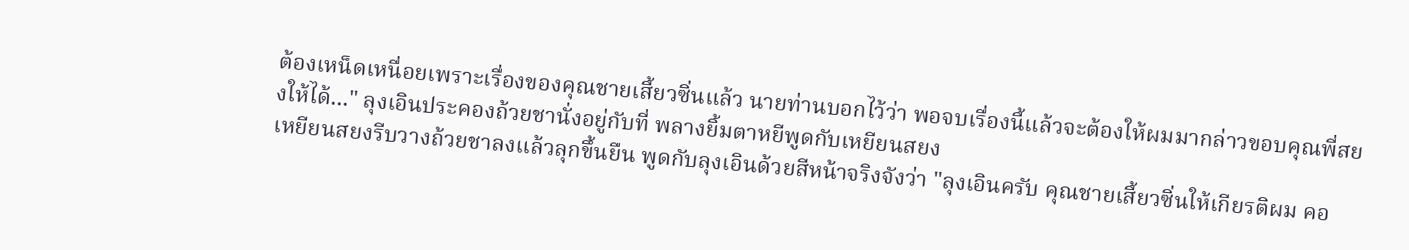ต้องเหน็ดเหนื่อยเพราะเรื่องของคุณชายเสี้ยวซิ่นแล้ว นายท่านบอกไว้ว่า พอจบเรื่องนี้แล้วจะต้องให้ผมมากล่าวขอบคุณพี่สยงให้ได้..." ลุงเอินประคองถ้วยชานั่งอยู่กับที่ พลางยิ้มตาหยีพูดกับเหยียนสยง
เหยียนสยงรีบวางถ้วยชาลงแล้วลุกขึ้นยืน พูดกับลุงเอินด้วยสีหน้าจริงจังว่า "ลุงเอินครับ คุณชายเสี้ยวซิ่นให้เกียรติผม คอ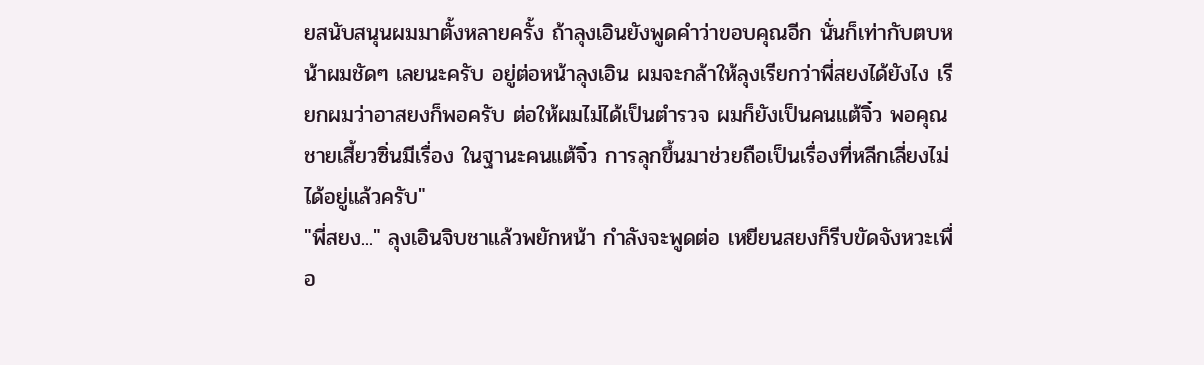ยสนับสนุนผมมาตั้งหลายครั้ง ถ้าลุงเอินยังพูดคำว่าขอบคุณอีก นั่นก็เท่ากับตบหน้าผมชัดๆ เลยนะครับ อยู่ต่อหน้าลุงเอิน ผมจะกล้าให้ลุงเรียกว่าพี่สยงได้ยังไง เรียกผมว่าอาสยงก็พอครับ ต่อให้ผมไม่ได้เป็นตำรวจ ผมก็ยังเป็นคนแต้จิ๋ว พอคุณชายเสี้ยวซิ่นมีเรื่อง ในฐานะคนแต้จิ๋ว การลุกขึ้นมาช่วยถือเป็นเรื่องที่หลีกเลี่ยงไม่ได้อยู่แล้วครับ"
"พี่สยง..." ลุงเอินจิบชาแล้วพยักหน้า กำลังจะพูดต่อ เหยียนสยงก็รีบขัดจังหวะเพื่อ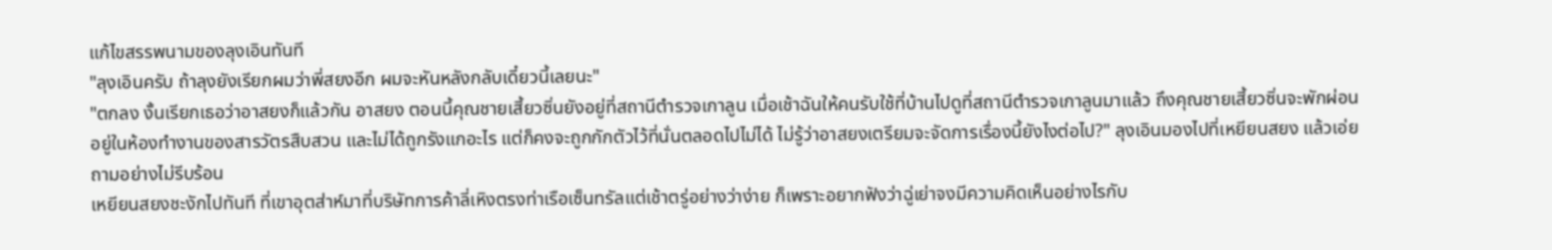แก้ไขสรรพนามของลุงเอินทันที
"ลุงเอินครับ ถ้าลุงยังเรียกผมว่าพี่สยงอีก ผมจะหันหลังกลับเดี๋ยวนี้เลยนะ"
"ตกลง งั้นเรียกเธอว่าอาสยงก็แล้วกัน อาสยง ตอนนี้คุณชายเสี้ยวซิ่นยังอยู่ที่สถานีตำรวจเกาลูน เมื่อเช้าฉันให้คนรับใช้ที่บ้านไปดูที่สถานีตำรวจเกาลูนมาแล้ว ถึงคุณชายเสี้ยวซิ่นจะพักผ่อนอยู่ในห้องทำงานของสารวัตรสืบสวน และไม่ได้ถูกรังแกอะไร แต่ก็คงจะถูกกักตัวไว้ที่นั่นตลอดไปไม่ได้ ไม่รู้ว่าอาสยงเตรียมจะจัดการเรื่องนี้ยังไงต่อไป?" ลุงเอินมองไปที่เหยียนสยง แล้วเอ่ยถามอย่างไม่รีบร้อน
เหยียนสยงชะงักไปทันที ที่เขาอุตส่าห์มาที่บริษัทการค้าลี่เหิงตรงท่าเรือเซ็นทรัลแต่เช้าตรู่อย่างว่าง่าย ก็เพราะอยากฟังว่าฉู่เย่าจงมีความคิดเห็นอย่างไรกับ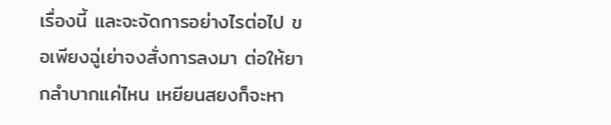เรื่องนี้ และจะจัดการอย่างไรต่อไป ขอเพียงฉู่เย่าจงสั่งการลงมา ต่อให้ยากลำบากแค่ไหน เหยียนสยงก็จะหา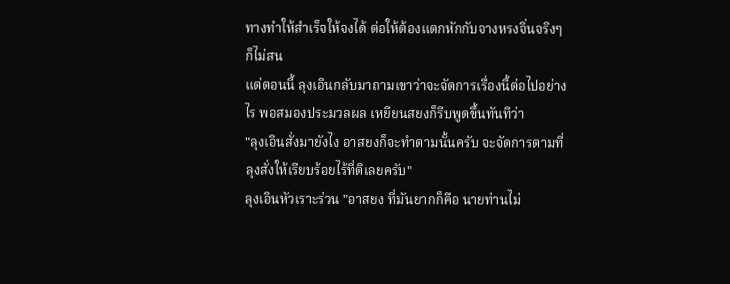ทางทำให้สำเร็จให้จงได้ ต่อให้ต้องแตกหักกับจางหรงจิ่นจริงๆ ก็ไม่สน
แต่ตอนนี้ ลุงเอินกลับมาถามเขาว่าจะจัดการเรื่องนี้ต่อไปอย่างไร พอสมองประมวลผล เหยียนสยงก็รีบพูดขึ้นทันทีว่า
"ลุงเอินสั่งมายังไง อาสยงก็จะทำตามนั้นครับ จะจัดการตามที่ลุงสั่งให้เรียบร้อยไร้ที่ติเลยครับ"
ลุงเอินหัวเราะร่วน "อาสยง ที่มันยากก็คือ นายท่านไม่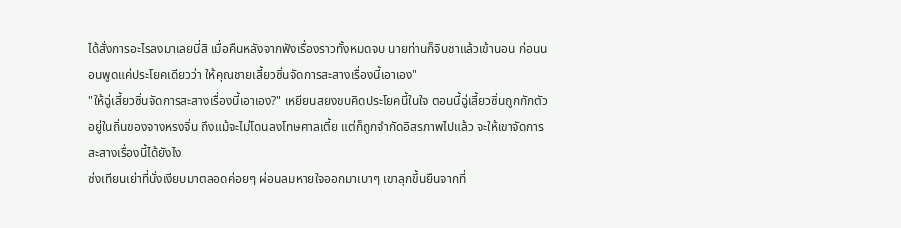ได้สั่งการอะไรลงมาเลยนี่สิ เมื่อคืนหลังจากฟังเรื่องราวทั้งหมดจบ นายท่านก็จิบชาแล้วเข้านอน ก่อนนอนพูดแค่ประโยคเดียวว่า ให้คุณชายเสี้ยวซิ่นจัดการสะสางเรื่องนี้เอาเอง"
"ให้ฉู่เสี้ยวซิ่นจัดการสะสางเรื่องนี้เอาเอง?" เหยียนสยงขบคิดประโยคนี้ในใจ ตอนนี้ฉู่เสี้ยวซิ่นถูกกักตัวอยู่ในถิ่นของจางหรงจิ่น ถึงแม้จะไม่โดนลงโทษศาลเตี้ย แต่ก็ถูกจำกัดอิสรภาพไปแล้ว จะให้เขาจัดการสะสางเรื่องนี้ได้ยังไง
ซ่งเทียนเย่าที่นั่งเงียบมาตลอดค่อยๆ ผ่อนลมหายใจออกมาเบาๆ เขาลุกขึ้นยืนจากที่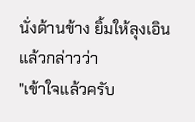นั่งด้านข้าง ยิ้มให้ลุงเอินแล้วกล่าวว่า
"เข้าใจแล้วครับ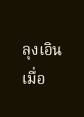ลุงเอิน เมื่อ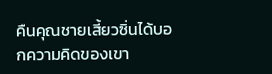คืนคุณชายเสี้ยวซิ่นได้บอกความคิดของเขา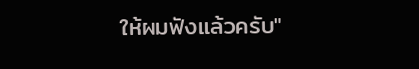ให้ผมฟังแล้วครับ"